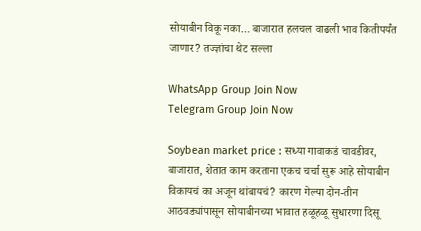सोयाबीन विकू नका… बाजारात हलचल वाढली भाव कितीपर्यंत जाणार? तज्ज्ञांचा थेट सल्ला

WhatsApp Group Join Now
Telegram Group Join Now

Soybean market price : सध्या गावाकडं चावडीवर, बाजारात, शेतात काम करताना एकच चर्चा सुरू आहे सोयाबीन विकायचं का अजून थांबायचं? कारण गेल्या दोन-तीन आठवड्यांपासून सोयाबीनच्या भावात हळूहळू सुधारणा दिसू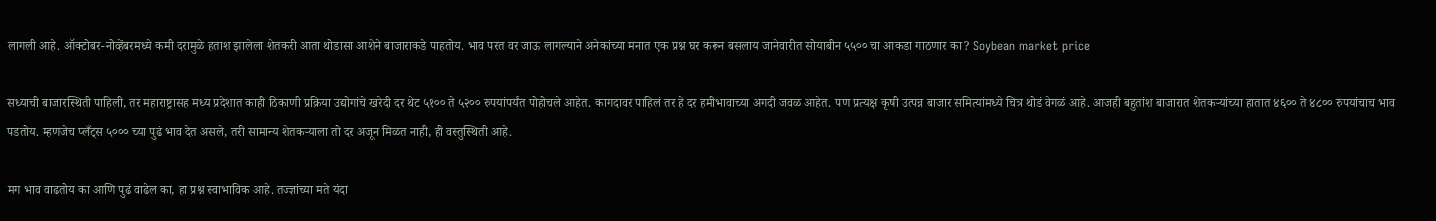लागली आहे. ऑक्टोबर-नोव्हेंबरमध्ये कमी दरामुळे हताश झालेला शेतकरी आता थोडासा आशेने बाजाराकडे पाहतोय. भाव परत वर जाऊ लागल्याने अनेकांच्या मनात एक प्रश्न घर करून बसलाय जानेवारीत सोयाबीन ५५०० चा आकडा गाठणार का? Soybean market price

सध्याची बाजारस्थिती पाहिली, तर महाराष्ट्रासह मध्य प्रदेशात काही ठिकाणी प्रक्रिया उद्योगांचे खरेदी दर थेट ५१०० ते ५२०० रुपयांपर्यंत पोहोचले आहेत. कागदावर पाहिलं तर हे दर हमीभावाच्या अगदी जवळ आहेत. पण प्रत्यक्ष कृषी उत्पन्न बाजार समित्यांमध्ये चित्र थोडं वेगळं आहे. आजही बहुतांश बाजारात शेतकऱ्यांच्या हातात ४६०० ते ४८०० रुपयांचाच भाव पडतोय. म्हणजेच प्लँट्स ५००० च्या पुढं भाव देत असले, तरी सामान्य शेतकऱ्याला तो दर अजून मिळत नाही, ही वस्तुस्थिती आहे.

मग भाव वाढतोय का आणि पुढं वाढेल का, हा प्रश्न स्वाभाविक आहे. तज्ज्ञांच्या मते यंदा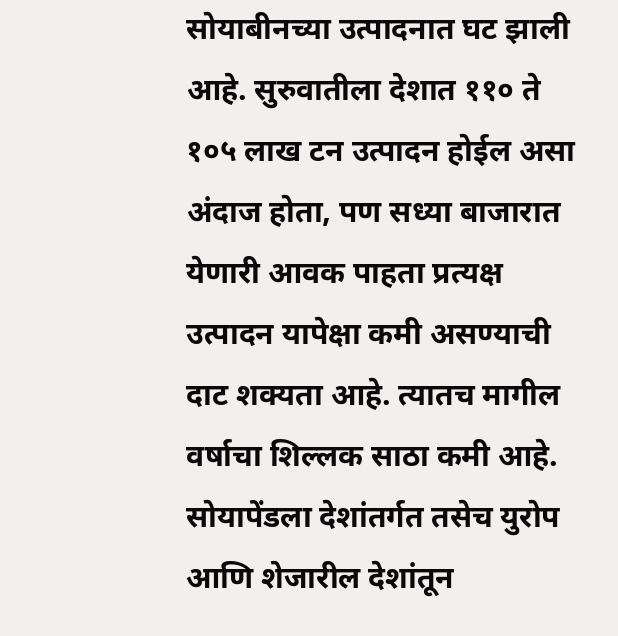सोयाबीनच्या उत्पादनात घट झाली आहे. सुरुवातीला देशात ११० ते १०५ लाख टन उत्पादन होईल असा अंदाज होता, पण सध्या बाजारात येणारी आवक पाहता प्रत्यक्ष उत्पादन यापेक्षा कमी असण्याची दाट शक्यता आहे. त्यातच मागील वर्षाचा शिल्लक साठा कमी आहे. सोयापेंडला देशांतर्गत तसेच युरोप आणि शेजारील देशांतून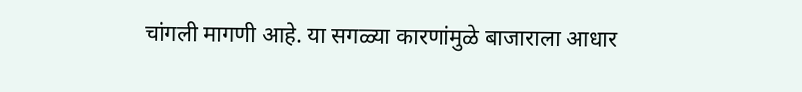चांगली मागणी आहे. या सगळ्या कारणांमुळे बाजाराला आधार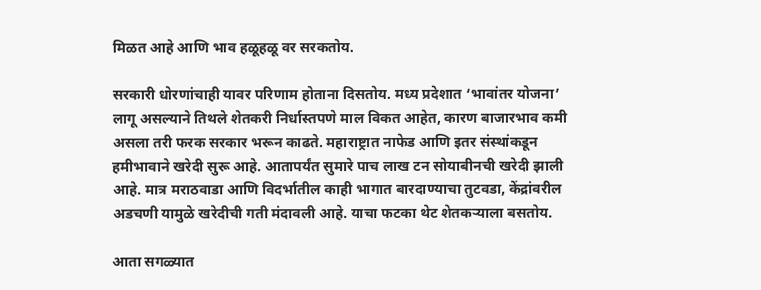मिळत आहे आणि भाव हळूहळू वर सरकतोय.

सरकारी धोरणांचाही यावर परिणाम होताना दिसतोय. मध्य प्रदेशात ‘भावांतर योजना’ लागू असल्याने तिथले शेतकरी निर्धास्तपणे माल विकत आहेत, कारण बाजारभाव कमी असला तरी फरक सरकार भरून काढते. महाराष्ट्रात नाफेड आणि इतर संस्थांकडून हमीभावाने खरेदी सुरू आहे. आतापर्यंत सुमारे पाच लाख टन सोयाबीनची खरेदी झाली आहे. मात्र मराठवाडा आणि विदर्भातील काही भागात बारदाण्याचा तुटवडा, केंद्रांवरील अडचणी यामुळे खरेदीची गती मंदावली आहे. याचा फटका थेट शेतकऱ्याला बसतोय.

आता सगळ्यात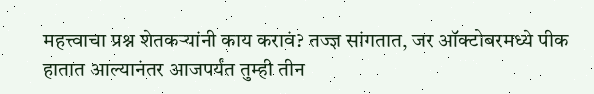महत्त्वाचा प्रश्न शेतकऱ्यांनी काय करावं? तज्ज्ञ सांगतात, जर ऑक्टोबरमध्ये पीक हातात आल्यानंतर आजपर्यंत तुम्ही तीन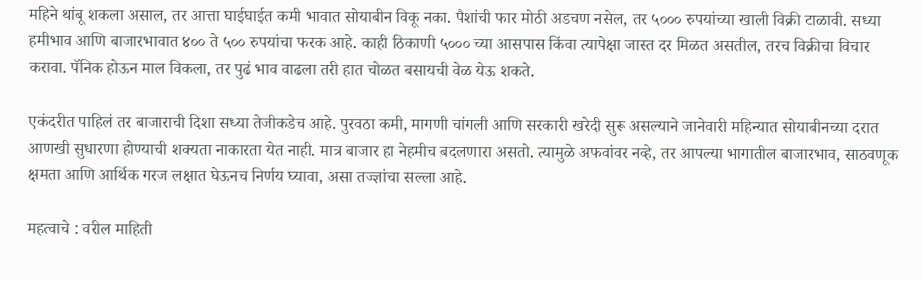महिने थांबू शकला असाल, तर आत्ता घाईघाईत कमी भावात सोयाबीन विकू नका. पैशांची फार मोठी अडचण नसेल, तर ५००० रुपयांच्या खाली विक्री टाळावी. सध्या हमीभाव आणि बाजारभावात ४०० ते ५०० रुपयांचा फरक आहे. काही ठिकाणी ५००० च्या आसपास किंवा त्यापेक्षा जास्त दर मिळत असतील, तरच विक्रीचा विचार करावा. पॅनिक होऊन माल विकला, तर पुढं भाव वाढला तरी हात चोळत बसायची वेळ येऊ शकते.

एकंदरीत पाहिलं तर बाजाराची दिशा सध्या तेजीकडेच आहे. पुरवठा कमी, मागणी चांगली आणि सरकारी खरेदी सुरू असल्याने जानेवारी महिन्यात सोयाबीनच्या दरात आणखी सुधारणा होण्याची शक्यता नाकारता येत नाही. मात्र बाजार हा नेहमीच बदलणारा असतो. त्यामुळे अफवांवर नव्हे, तर आपल्या भागातील बाजारभाव, साठवणूक क्षमता आणि आर्थिक गरज लक्षात घेऊनच निर्णय घ्यावा, असा तज्ज्ञांचा सल्ला आहे.

महत्वाचे : वरील माहिती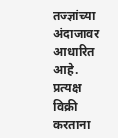तज्ज्ञांच्या अंदाजावर आधारित आहे. प्रत्यक्ष विक्री करताना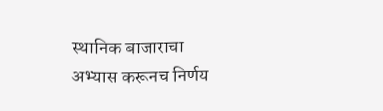स्थानिक बाजाराचा अभ्यास करूनच निर्णय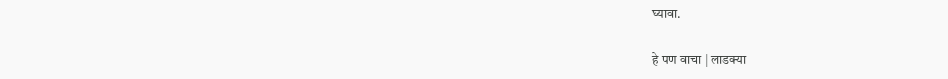घ्यावा.

हे पण वाचा | लाडक्या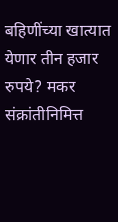बहिणींच्या खात्यात येणार तीन हजार रुपये? मकर संक्रांतीनिमित्त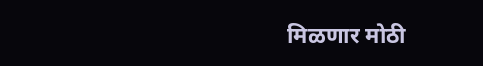मिळणार मोठी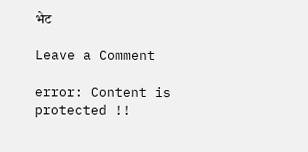भेट

Leave a Comment

error: Content is protected !!